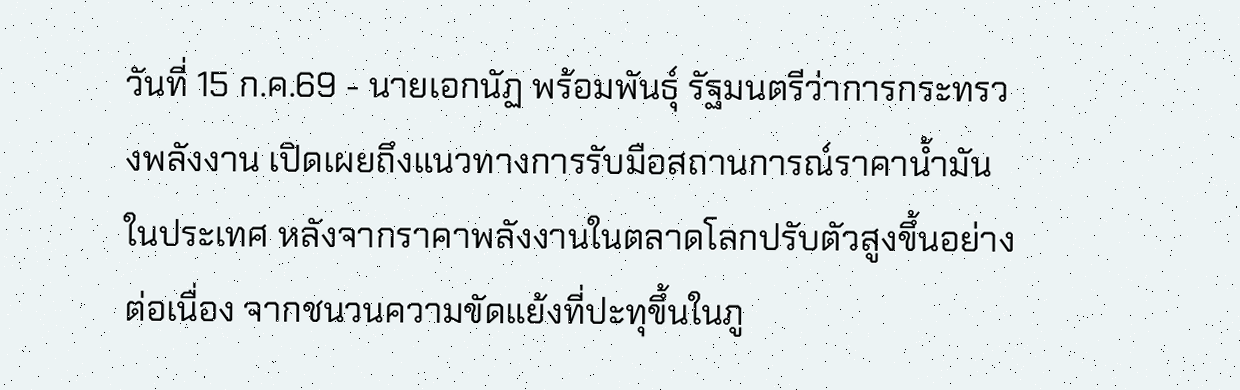วันที่ 15 ก.ค.69 - นายเอกนัฏ พร้อมพันธุ์ รัฐมนตรีว่าการกระทรวงพลังงาน เปิดเผยถึงแนวทางการรับมือสถานการณ์ราคาน้ำมันในประเทศ หลังจากราคาพลังงานในตลาดโลกปรับตัวสูงขึ้นอย่างต่อเนื่อง จากชนวนความขัดแย้งที่ปะทุขึ้นในภู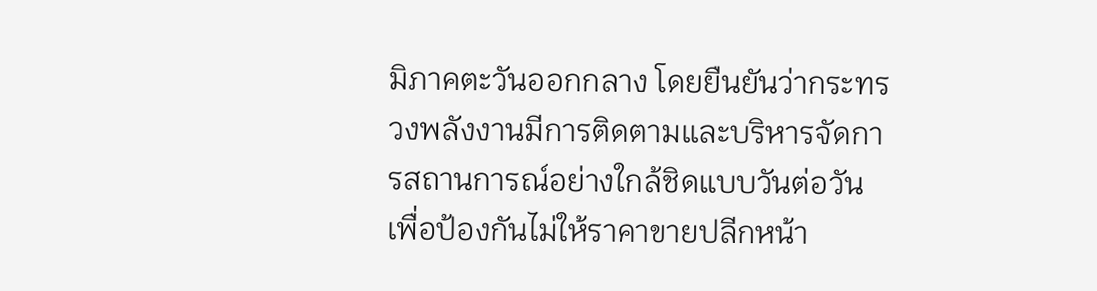มิภาคตะวันออกกลาง โดยยืนยันว่ากระทรวงพลังงานมีการติดตามและบริหารจัดการสถานการณ์อย่างใกล้ชิดแบบวันต่อวัน เพื่อป้องกันไม่ให้ราคาขายปลีกหน้า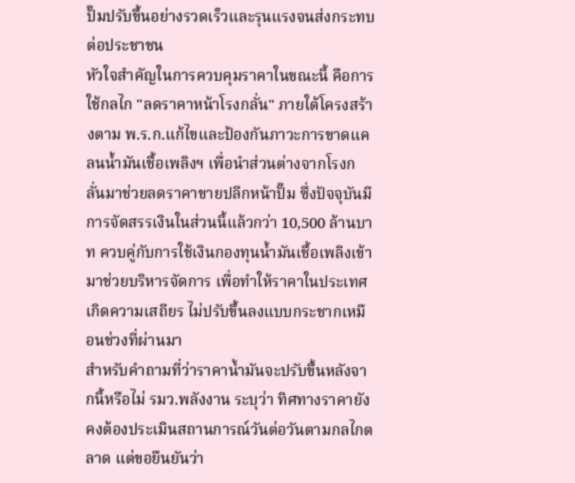ปั๊มปรับขึ้นอย่างรวดเร็วและรุนแรงจนส่งกระทบต่อประชาชน
หัวใจสำคัญในการควบคุมราคาในขณะนี้ คือการใช้กลไก "ลดราคาหน้าโรงกลั่น" ภายใต้โครงสร้างตาม พ.ร.ก.แก้ไขและป้องกันภาวะการขาดแคลนน้ำมันเชื้อเพลิงฯ เพื่อนำส่วนต่างจากโรงกลั่นมาช่วยลดราคาขายปลีกหน้าปั๊ม ซึ่งปัจจุบันมีการจัดสรรเงินในส่วนนี้แล้วกว่า 10,500 ล้านบาท ควบคู่กับการใช้เงินกองทุนน้ำมันเชื้อเพลิงเข้ามาช่วยบริหารจัดการ เพื่อทำให้ราคาในประเทศเกิดความเสถียร ไม่ปรับขึ้นลงแบบกระชากเหมือนช่วงที่ผ่านมา
สำหรับคำถามที่ว่าราคาน้ำมันจะปรับขึ้นหลังจากนี้หรือไม่ รมว.พลังงาน ระบุว่า ทิศทางราคายังคงต้องประเมินสถานการณ์วันต่อวันตามกลไกตลาด แต่ขอยืนยันว่า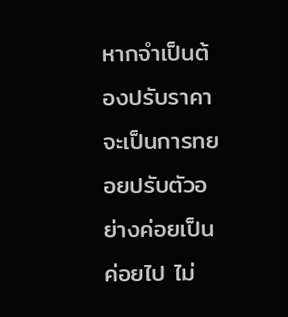หากจำเป็นต้องปรับราคา จะเป็นการทยอยปรับตัวอย่างค่อยเป็นค่อยไป ไม่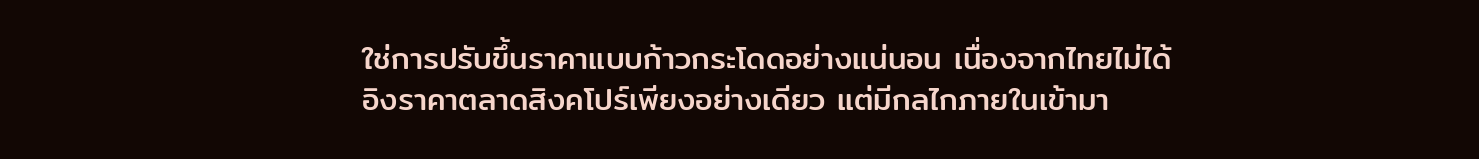ใช่การปรับขึ้นราคาแบบก้าวกระโดดอย่างแน่นอน เนื่องจากไทยไม่ได้อิงราคาตลาดสิงคโปร์เพียงอย่างเดียว แต่มีกลไกภายในเข้ามา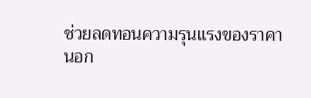ช่วยลดทอนความรุนแรงของราคา
นอก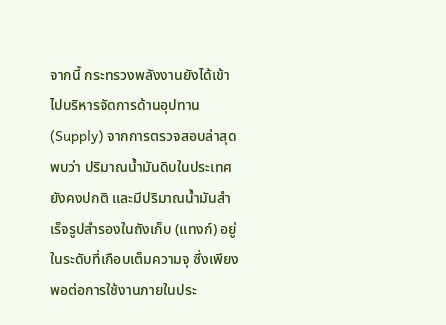จากนี้ กระทรวงพลังงานยังได้เข้าไปบริหารจัดการด้านอุปทาน (Supply) จากการตรวจสอบล่าสุดพบว่า ปริมาณน้ำมันดิบในประเทศยังคงปกติ และมีปริมาณน้ำมันสำเร็จรูปสำรองในถังเก็บ (แทงก์) อยู่ในระดับที่เกือบเต็มความจุ ซึ่งเพียงพอต่อการใช้งานภายในประ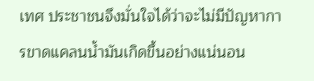เทศ ประชาชนจึงมั่นใจได้ว่าจะไม่มีปัญหาการขาดแคลนน้ำมันเกิดขึ้นอย่างแน่นอน